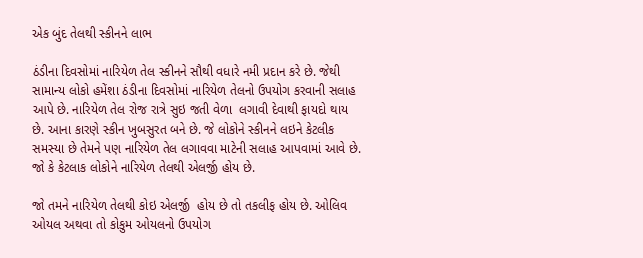એક બુંદ તેલથી સ્કીનને લાભ

ઠંડીના દિવસોમાં નારિયેળ તેલ સ્કીનને સૌથી વધારે નમી પ્રદાન કરે છે. જેથી સામાન્ય લોકો હમેંશા ઠંડીના દિવસોમાં નારિયેળ તેલનો ઉપયોગ કરવાની સલાહ આપે છે. નારિયેળ તેલ રોજ રાત્રે સુઇ જતી વેળા  લગાવી દેવાથી ફાયદો થાય છે. આના કારણે સ્કીન ખુબસુરત બને છે. જે લોકોને સ્કીનને લઇને કેટલીક સમસ્યા છે તેમને પણ નારિયેળ તેલ લગાવવા માટેની સલાહ આપવામાં આવે છે. જો કે કેટલાક લોકોને નારિયેળ તેલથી એલર્જી હોય છે.

જો તમને નારિયેળ તેલથી કોઇ એલર્જી  હોય છે તો તકલીફ હોય છે. ઓલિવ ઓયલ અથવા તો કોકુમ ઓયલનો ઉપયોગ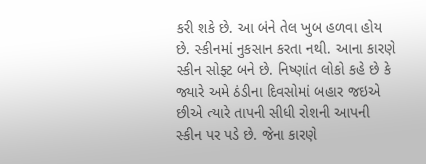કરી શકે છે. આ બંને તેલ ખુબ હળવા હોય છે. સ્કીનમાં નુકસાન કરતા નથી. આના કારણે સ્કીન સોફ્ટ બને છે. નિષ્ણાંત લોકો કહે છે કે જ્યારે અમે ઠંડીના દિવસોમાં બહાર જઇએ છીએ ત્યારે તાપની સીધી રોશની આપની સ્કીન પર પડે છે. જેના કારણે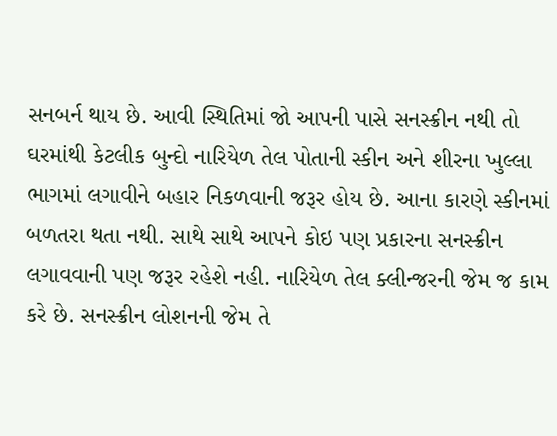સનબર્ન થાય છે. આવી સ્થિતિમાં જો આપની પાસે સનસ્ક્રીન નથી તો ઘરમાંથી કેટલીક બુન્દો નારિયેળ તેલ પોતાની સ્કીન અને શીરના ખુલ્લા ભાગમાં લગાવીને બહાર નિકળવાની જરૂર હોય છે. આના કારણે સ્કીનમાં બળતરા થતા નથી. સાથે સાથે આપને કોઇ પણ પ્રકારના સનસ્ક્રીન લગાવવાની પણ જરૂર રહેશે નહી. નારિયેળ તેલ ક્લીન્જરની જેમ જ કામ કરે છે. સનસ્ક્રીન લોશનની જેમ તે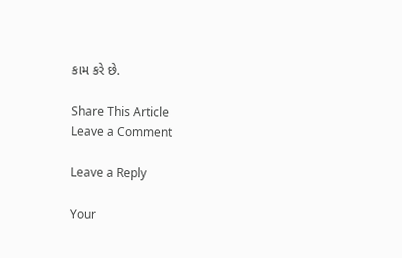કામ કરે છે.

Share This Article
Leave a Comment

Leave a Reply

Your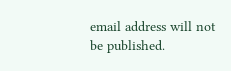email address will not be published.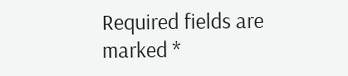Required fields are marked *